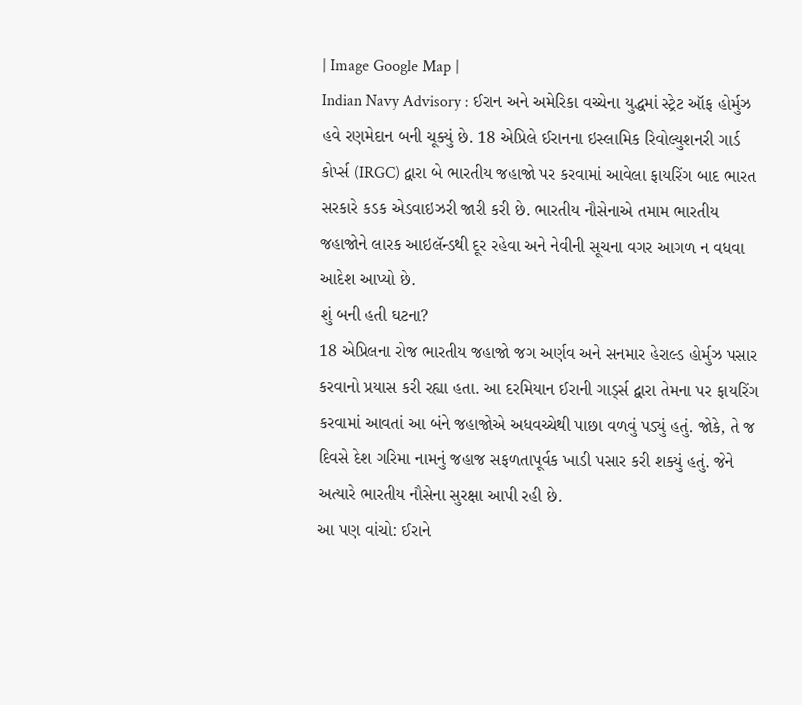| Image Google Map |
Indian Navy Advisory : ઈરાન અને અમેરિકા વચ્ચેના યુદ્ધમાં સ્ટ્રેટ ઑફ હોર્મુઝ હવે રણમેદાન બની ચૂક્યું છે. 18 એપ્રિલે ઈરાનના ઇસ્લામિક રિવોલ્યુશનરી ગાર્ડ કોર્પ્સ (IRGC) દ્વારા બે ભારતીય જહાજો પર કરવામાં આવેલા ફાયરિંગ બાદ ભારત સરકારે કડક એડવાઇઝરી જારી કરી છે. ભારતીય નૌસેનાએ તમામ ભારતીય જહાજોને લારક આઇલૅન્ડથી દૂર રહેવા અને નેવીની સૂચના વગર આગળ ન વધવા આદેશ આપ્યો છે.
શું બની હતી ઘટના?
18 એપ્રિલના રોજ ભારતીય જહાજો જગ અર્ણવ અને સનમાર હેરાલ્ડ હોર્મુઝ પસાર કરવાનો પ્રયાસ કરી રહ્યા હતા. આ દરમિયાન ઈરાની ગાર્ડ્સ દ્વારા તેમના પર ફાયરિંગ કરવામાં આવતાં આ બંને જહાજોએ અધવચ્ચેથી પાછા વળવું પડ્યું હતું. જોકે, તે જ દિવસે દેશ ગરિમા નામનું જહાજ સફળતાપૂર્વક ખાડી પસાર કરી શક્યું હતું. જેને અત્યારે ભારતીય નૌસેના સુરક્ષા આપી રહી છે.
આ પણ વાંચો: ઈરાને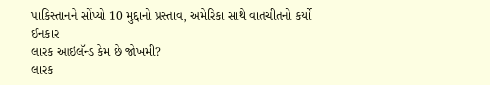પાકિસ્તાનને સોંપ્યો 10 મુદ્દાનો પ્રસ્તાવ, અમેરિકા સાથે વાતચીતનો કર્યો ઈનકાર
લારક આઇલૅન્ડ કેમ છે જોખમી?
લારક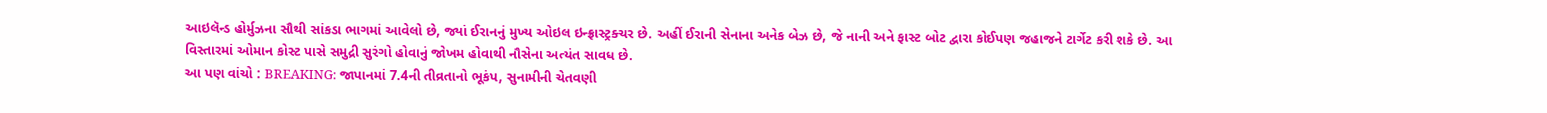આઇલૅન્ડ હોર્મુઝના સૌથી સાંકડા ભાગમાં આવેલો છે, જ્યાં ઈરાનનું મુખ્ય ઓઇલ ઇન્ફ્રાસ્ટ્રક્ચર છે. અહીં ઈરાની સેનાના અનેક બેઝ છે, જે નાની અને ફાસ્ટ બોટ દ્વારા કોઈપણ જહાજને ટાર્ગેટ કરી શકે છે. આ વિસ્તારમાં ઓમાન કોસ્ટ પાસે સમુદ્રી સુરંગો હોવાનું જોખમ હોવાથી નૌસેના અત્યંત સાવધ છે.
આ પણ વાંચો : BREAKING: જાપાનમાં 7.4ની તીવ્રતાનો ભૂકંપ, સુનામીની ચેતવણી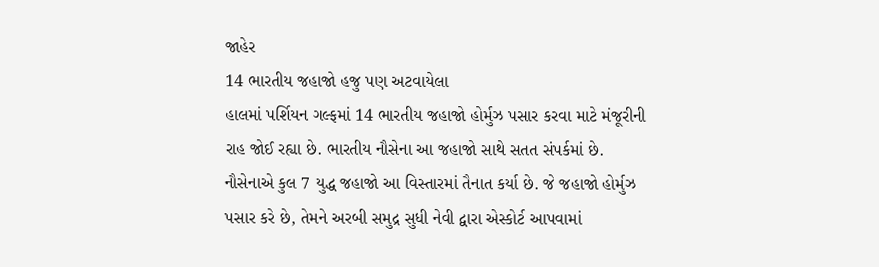જાહેર
14 ભારતીય જહાજો હજુ પણ અટવાયેલા
હાલમાં પર્શિયન ગલ્ફમાં 14 ભારતીય જહાજો હોર્મુઝ પસાર કરવા માટે મંજૂરીની રાહ જોઈ રહ્યા છે. ભારતીય નૌસેના આ જહાજો સાથે સતત સંપર્કમાં છે. નૌસેનાએ કુલ 7 યુદ્ધ જહાજો આ વિસ્તારમાં તૈનાત કર્યા છે. જે જહાજો હોર્મુઝ પસાર કરે છે, તેમને અરબી સમુદ્ર સુધી નેવી દ્વારા એસ્કોર્ટ આપવામાં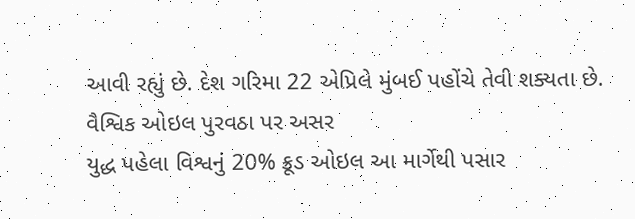આવી રહ્યું છે. દેશ ગરિમા 22 એપ્રિલે મુંબઈ પહોંચે તેવી શક્યતા છે.
વૈશ્વિક ઓઇલ પુરવઠા પર અસર
યુદ્ધ પહેલા વિશ્વનું 20% ક્રૂડ ઓઇલ આ માર્ગેથી પસાર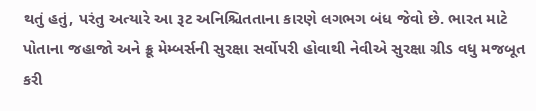થતું હતું, પરંતુ અત્યારે આ રૂટ અનિશ્ચિતતાના કારણે લગભગ બંધ જેવો છે. ભારત માટે પોતાના જહાજો અને ક્રૂ મેમ્બર્સની સુરક્ષા સર્વોપરી હોવાથી નેવીએ સુરક્ષા ગ્રીડ વધુ મજબૂત કરી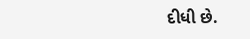દીધી છે.